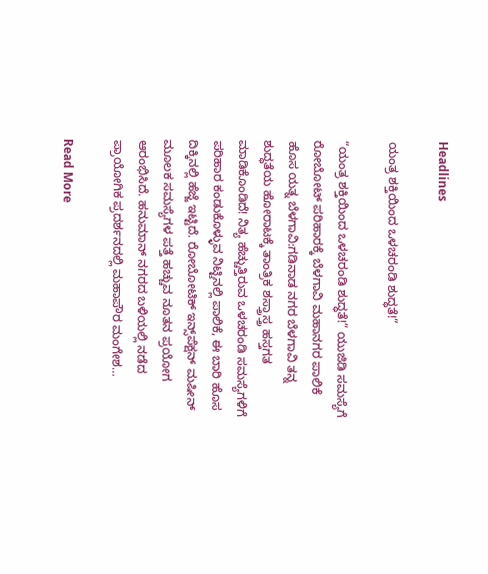Headlines

ಯಂತ್ರ ಶಕ್ತಿಯಿಂದ ಒಳಚರಂಡಿ ಶುದ್ಧತೆ!”

“ಯಂತ್ರ ಶಕ್ತಿಯಿಂದ ಒಳಚರಂಡಿ ಶುದ್ಧತೆ!” ಯುಜಿಡಿ ಸಮಸ್ಯೆಗೆ ರೋಬೋಟ್ ಪರಿಹಾರಕ್ಕೆ ಬೆಳಗಾವಿ ಮಹಾನಗರ ಪಾಲಿಕೆ ಹೊಸ ಯತ್ನ ಬೆಳಗಾವಿ:ಗಡಿನಾಡ ನಗರ ಬೆಳಗಾವಿ ತನ್ನ ಶುದ್ಧತೆಯ ಹೋರಾಟಕ್ಕೆ ತಾಂತ್ರಿಕ ಶಸ್ತ್ರಾಸ್ತ್ರ ಹಸ್ತಗತ ಮಾಡಿಕೊಂಡಿದೆ! ನಿತ್ಯ ಹೆಚ್ಚುತ್ತಿರುವ ಒಳಚರಂಡಿ ಸಮಸ್ಯೆಗಳಿಗೆ ಪರಿಹಾರ ಕಂಡುಕೊಳ್ಳುವ ನಿಟ್ಟಿನಲ್ಲಿ ಪಾಲಿಕೆ, ಈ ಬಾರಿ ಹೊಸ ದಿಕ್ಕಿನಲ್ಲಿ ಹೆಜ್ಜೆ ಇಟ್ಟಿದೆ. ರೋಬೋಟಿಕ್ ಇನ್ಸ್‌ಪೆಕ್ಷನ್ ಮಷೀನ್ ಮೂಲಕ ಸಮಸ್ಯೆಗಳ ಪತ್ತೆ ಹಚ್ಚುವ ನೂತನ ಪ್ರಯೋಗ ಆರಂಭಿಸಿದೆ. ಹನುಮಾನ್ ನಗರದ ಬಳಿಯಲ್ಲಿ ನಡೆದ ಪ್ರಾಯೋಗಿಕ ಪ್ರದರ್ಶನದಲ್ಲಿ ಮಹಾಪೌರ ಮಂಗೇಶ…

Read More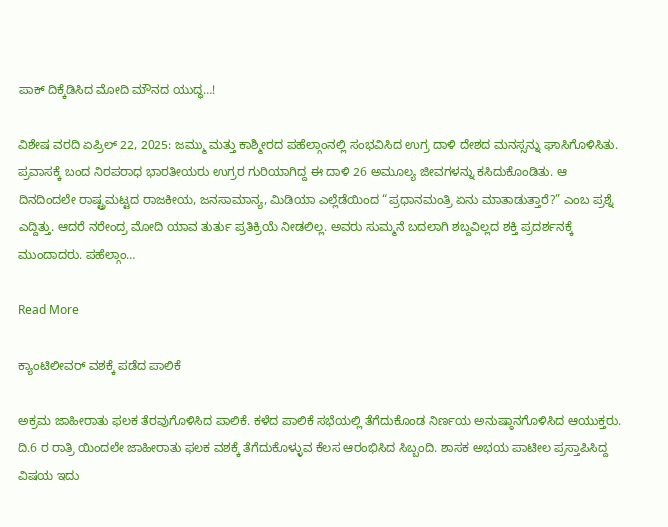ಪಾಕ್ ದಿಕ್ಕೆಡಿಸಿದ ಮೋದಿ ಮೌನದ ಯುದ್ಧ…!

ವಿಶೇಷ ವರದಿ ಏಪ್ರಿಲ್ 22, 2025: ಜಮ್ಮು ಮತ್ತು ಕಾಶ್ಮೀರದ ಪಹೆಲ್ಗಾಂನಲ್ಲಿ ಸಂಭವಿಸಿದ ಉಗ್ರ ದಾಳಿ ದೇಶದ ಮನಸ್ಸನ್ನು ಘಾಸಿಗೊಳಿಸಿತು. ಪ್ರವಾಸಕ್ಕೆ ಬಂದ ನಿರಪರಾಧ ಭಾರತೀಯರು ಉಗ್ರರ ಗುರಿಯಾಗಿದ್ದ ಈ ದಾಳಿ 26 ಅಮೂಲ್ಯ ಜೀವಗಳನ್ನು ಕಸಿದುಕೊಂಡಿತು. ಆ ದಿನದಿಂದಲೇ ರಾಷ್ಟ್ರಮಟ್ಟದ ರಾಜಕೀಯ, ಜನಸಾಮಾನ್ಯ, ಮಿಡಿಯಾ ಎಲ್ಲೆಡೆಯಿಂದ “ಪ್ರಧಾನಮಂತ್ರಿ ಏನು ಮಾತಾಡುತ್ತಾರೆ?” ಎಂಬ ಪ್ರಶ್ನೆ ಎದ್ದಿತ್ತು. ಆದರೆ ನರೇಂದ್ರ ಮೋದಿ ಯಾವ ತುರ್ತು ಪ್ರತಿಕ್ರಿಯೆ ನೀಡಲಿಲ್ಲ. ಅವರು ಸುಮ್ಮನೆ ಬದಲಾಗಿ ಶಬ್ದವಿಲ್ಲದ ಶಕ್ತಿ ಪ್ರದರ್ಶನಕ್ಕೆ ಮುಂದಾದರು. ಪಹೆಲ್ಗಾಂ…

Read More

ಕ್ಯಾಂಟಿಲೀವರ್ ವಶಕ್ಕೆ ಪಡೆದ ಪಾಲಿಕೆ

ಅಕ್ರಮ ಜಾಹೀರಾತು ಫಲಕ ತೆರವುಗೊಳಿಸಿದ ಪಾಲಿಕೆ. ಕಳೆದ ಪಾಲಿಕೆ ಸಭೆಯಲ್ಲಿ ತೆಗೆದುಕೊಂಡ ನಿರ್ಣಯ ಅನುಷ್ಠಾನಗೊಳಿಸಿದ ಆಯುಕ್ತರು. ದಿ.6 ರ ರಾತ್ರಿ ಯಿಂದಲೇ ಜಾಹೀರಾತು ಫಲಕ ವಶಕ್ಕೆ ತೆಗೆದುಕೊಳ್ಳುವ ಕೆಲಸ ಆರಂಭಿಸಿದ ಸಿಬ್ಬಂದಿ. ಶಾಸಕ ಅಭಯ ಪಾಟೀಲ ಪ್ರಸ್ತಾಪಿಸಿದ್ದ ವಿಷಯ ಇದು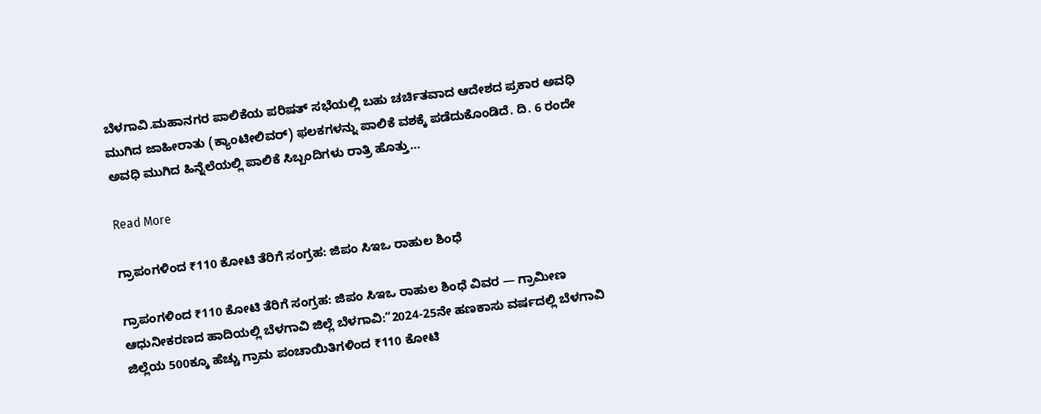ಬೆಳಗಾವಿ.ಮಹಾನಗರ ಪಾಲಿಕೆಯ ಪರಿಷತ್ ಸಭೆಯಲ್ಲಿ‌ ಬಹು ಚರ್ಚಿತವಾದ ಆದೇಶದ ಪ್ರಕಾರ ಅವಧಿ ಮುಗಿದ ಜಾಹೀರಾತು (ಕ್ಯಾಂಟೀಲಿವರ್) ಫಲಕಗಳನ್ನು ಪಾಲಿಕೆ ವಶಕ್ಕೆ ಪಡೆದುಕೊಂಡಿದೆ. ದಿ. 6 ರಂದೇ ಅವಧಿ‌ ಮುಗಿದ ಹಿನ್ನೆಲೆಯಲ್ಲಿ ಪಾಲಿಕೆ ಸಿಬ್ಬಂದಿಗಳು ರಾತ್ರಿ ಹೊತ್ತು…

Read More

ಗ್ರಾಪಂಗಳಿಂದ ₹110 ಕೋಟಿ ತೆರಿಗೆ ಸಂಗ್ರಹ: ಜಿಪಂ ಸಿಇಒ ರಾಹುಲ ಶಿಂಧೆ

ಗ್ರಾಪಂಗಳಿಂದ ₹110 ಕೋಟಿ ತೆರಿಗೆ ಸಂಗ್ರಹ: ಜಿಪಂ ಸಿಇಒ ರಾಹುಲ ಶಿಂಧೆ ವಿವರ — ಗ್ರಾಮೀಣ ಆಧುನೀಕರಣದ ಹಾದಿಯಲ್ಲಿ ಬೆಳಗಾವಿ ಜಿಲ್ಲೆ ಬೆಳಗಾವಿ:“2024-25ನೇ ಹಣಕಾಸು ವರ್ಷದಲ್ಲಿ ಬೆಳಗಾವಿ ಜಿಲ್ಲೆಯ 500ಕ್ಕೂ ಹೆಚ್ಚು ಗ್ರಾಮ ಪಂಚಾಯಿತಿಗಳಿಂದ ₹110 ಕೋಟಿ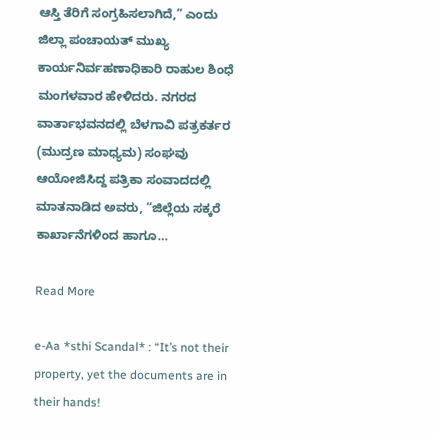ಆಸ್ತಿ ತೆರಿಗೆ ಸಂಗ್ರಹಿಸಲಾಗಿದೆ,” ಎಂದು ಜಿಲ್ಲಾ ಪಂಚಾಯತ್ ಮುಖ್ಯ ಕಾರ್ಯನಿರ್ವಹಣಾಧಿಕಾರಿ ರಾಹುಲ ಶಿಂಧೆ ಮಂಗಳವಾರ ಹೇಳಿದರು. ನಗರದ ವಾರ್ತಾಭವನದಲ್ಲಿ ಬೆಳಗಾವಿ ಪತ್ರಕರ್ತರ (ಮುದ್ರಣ ಮಾಧ್ಯಮ) ಸಂಘವು ಆಯೋಜಿಸಿದ್ದ ಪತ್ರಿಕಾ ಸಂವಾದದಲ್ಲಿ ಮಾತನಾಡಿದ ಅವರು, “ಜಿಲ್ಲೆಯ ಸಕ್ಕರೆ ಕಾರ್ಖಾನೆಗಳಿಂದ ಹಾಗೂ…

Read More

e-Aa *sthi Scandal* : “It’s not their property, yet the documents are in their hands!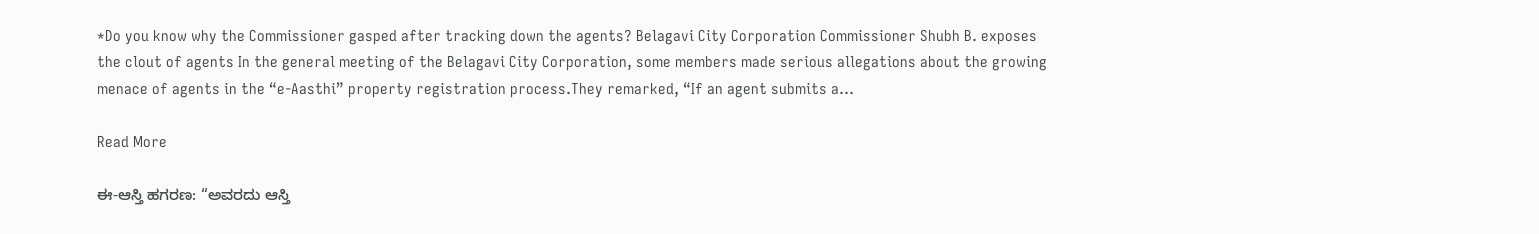*Do you know why the Commissioner gasped after tracking down the agents? Belagavi City Corporation Commissioner Shubh B. exposes the clout of agents In the general meeting of the Belagavi City Corporation, some members made serious allegations about the growing menace of agents in the “e-Aasthi” property registration process.They remarked, “If an agent submits a…

Read More

ಈ-ಆಸ್ತಿ ಹಗರಣ: “ಅವರದು ಆಸ್ತಿ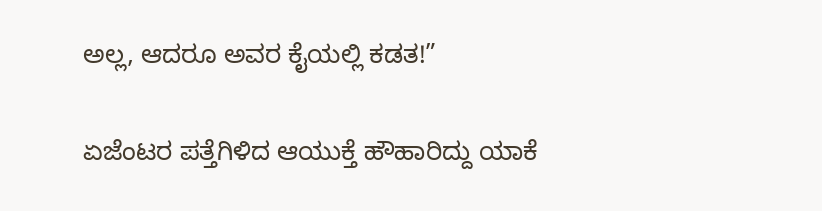ಅಲ್ಲ, ಆದರೂ ಅವರ ಕೈಯಲ್ಲಿ ಕಡತ!”

ಏಜೆಂಟರ ಪತ್ತೆಗಿಳಿದ ಆಯುಕ್ತೆ ಹೌಹಾರಿದ್ದು ಯಾಕೆ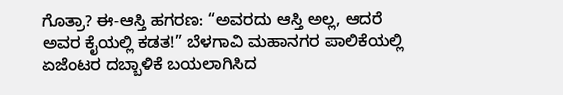ಗೊತ್ರಾ? ಈ-ಆಸ್ತಿ ಹಗರಣ: “ಅವರದು ಆಸ್ತಿ ಅಲ್ಲ, ಆದರೆ ಅವರ ಕೈಯಲ್ಲಿ ಕಡತ!” ಬೆಳಗಾವಿ ಮಹಾನಗರ ಪಾಲಿಕೆಯಲ್ಲಿ ಏಜೆಂಟರ ದಬ್ಬಾಳಿಕೆ ಬಯಲಾಗಿಸಿದ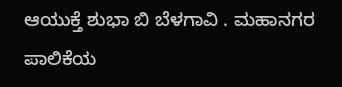ಆಯುಕ್ತೆ ಶುಭಾ ಬಿ ಬೆಳಗಾವಿ . ಮಹಾನಗರ ಪಾಲಿಕೆಯ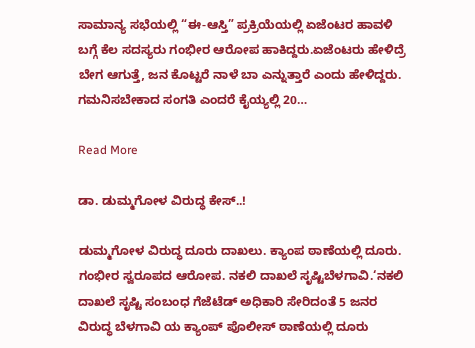ಸಾಮಾನ್ಯ ಸಭೆಯಲ್ಲಿ “ಈ-ಆಸ್ತಿ” ಪ್ರಕ್ರಿಯೆಯಲ್ಲಿ ಏಜೆಂಟರ ಹಾವಳಿ ಬಗ್ಗೆ ಕೆಲ ಸದಸ್ಯರು ಗಂಭೀರ ಆರೋಪ ಹಾಕಿದ್ದರು.ಏಜೆಂಟರು ಹೇಳಿದ್ರೆ ಬೇಗ ಆಗುತ್ತೆ, ಜನ ಕೊಟ್ಟರೆ ನಾಳೆ ಬಾ ಎನ್ನುತ್ತಾರೆ ಎಂದು ಹೇಳಿದ್ದರು. ಗಮನಿಸಬೇಕಾದ ಸಂಗತಿ ಎಂದರೆ ಕೈಯ್ಯಲ್ಲಿ 20…

Read More

ಡಾ. ಡುಮ್ಮಗೋಳ ವಿರುದ್ಧ ಕೇಸ್..!

ಡುಮ್ಮಗೋಳ ವಿರುದ್ಧ ದೂರು ದಾಖಲು. ಕ್ಯಾಂಪ‌ ಠಾಣೆಯಲ್ಲಿ ದೂರು. ಗಂಭೀರ ಸ್ವರೂಪದ ಆರೋಪ. ನಕಲಿ ದಾಖಲೆ ಸೃಷ್ಟಿಬೆಳಗಾವಿ.‘ನಕಲಿ ದಾಖಲೆ ಸೃಷ್ಟಿ ಸಂಬಂಧ ಗೆಜೆಟೆಡ್ ಅಧಿಕಾರಿ ಸೇರಿದಂತೆ 5 ಜನರ ವಿರುದ್ಧ ಬೆಳಗಾವಿ ಯ ಕ್ಯಾಂಪ್ ಪೊಲೀಸ್ ಠಾಣೆಯಲ್ಲಿ ದೂರು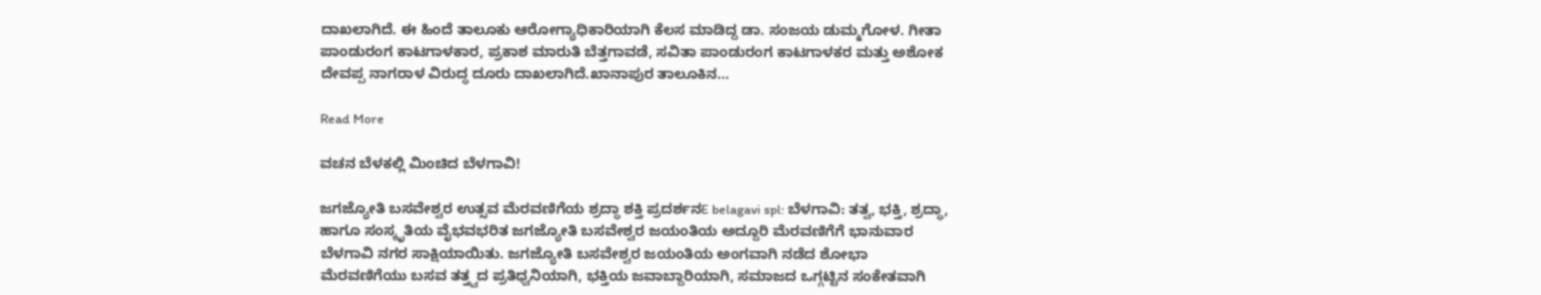ದಾಖಲಾಗಿದೆ. ಈ ಹಿಂದೆ ತಾಲೂಕು ಆರೋಗ್ಯಾಧಿಕಾರಿಯಾಗಿ ಕೆಲಸ ಮಾಡಿದ್ದ ಡಾ. ಸಂಜಯ ಡುಮ್ಮಗೋಳ. ಗೀತಾ ಪಾಂಡುರಂಗ ಕಾಟಗಾಳಕಾರ, ಪ್ರಕಾಶ ಮಾರುತಿ ಬೆತ್ತಗಾವಡೆ, ಸವಿತಾ ಪಾಂಡುರಂಗ ಕಾಟಗಾಳಕರ ಮತ್ತು ಅಶೋಕ ದೇವಪ್ಪ ನಾಗರಾಳ ವಿರುದ್ಧ ದೂರು ದಾಖಲಾಗಿದೆ.ಖಾನಾಪುರ ತಾಲೂಕಿನ…

Read More

ವಚನ ಬೆಳಕಲ್ಲಿ ಮಿಂಚಿದ ಬೆಳಗಾವಿ!

ಜಗಜ್ಯೋತಿ ಬಸವೇಶ್ವರ ಉತ್ಸವ ಮೆರವಣಿಗೆಯ ಶ್ರದ್ಧಾ ಶಕ್ತಿ ಪ್ರದರ್ಶನE belagavi spl: ಬೆಳಗಾವಿ: ತತ್ವ, ಭಕ್ತಿ, ಶ್ರದ್ಧಾ, ಹಾಗೂ ಸಂಸ್ಕೃತಿಯ ವೈಭವಭರಿತ ಜಗಜ್ಯೋತಿ ಬಸವೇಶ್ವರ ಜಯಂತಿಯ ಅದ್ದೂರಿ ಮೆರವಣಿಗೆಗೆ ಭಾನುವಾರ ಬೆಳಗಾವಿ ನಗರ ಸಾಕ್ಷಿಯಾಯಿತು. ಜಗಜ್ಯೋತಿ ಬಸವೇಶ್ವರ ಜಯಂತಿಯ ಅಂಗವಾಗಿ ನಡೆದ ಶೋಭಾ ಮೆರವಣಿಗೆಯು ಬಸವ ತತ್ತ್ವದ ಪ್ರತಿಧ್ವನಿಯಾಗಿ, ಭಕ್ತಿಯ ಜವಾಬ್ದಾರಿಯಾಗಿ, ಸಮಾಜದ ಒಗ್ಗಟ್ಟಿನ ಸಂಕೇತವಾಗಿ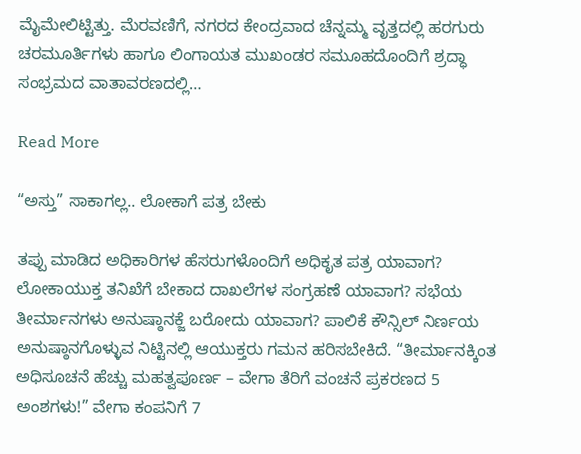ಮೈಮೇಲಿಟ್ಟಿತ್ತು. ಮೆರವಣಿಗೆ, ನಗರದ ಕೇಂದ್ರವಾದ ಚೆನ್ನಮ್ಮ ವೃತ್ತದಲ್ಲಿ ಹರಗುರು ಚರಮೂರ್ತಿಗಳು ಹಾಗೂ ಲಿಂಗಾಯತ ಮುಖಂಡರ ಸಮೂಹದೊಂದಿಗೆ ಶ್ರದ್ಧಾ ಸಂಭ್ರಮದ ವಾತಾವರಣದಲ್ಲಿ…

Read More

“ಅಸ್ತು” ಸಾಕಾಗಲ್ಲ.. ಲೋಕಾಗೆ ಪತ್ರ ಬೇಕು

ತಪ್ಪು ಮಾಡಿದ ಅಧಿಕಾರಿಗಳ ಹೆಸರುಗಳೊಂದಿಗೆ ಅಧಿಕೃತ ಪತ್ರ ಯಾವಾಗ? ಲೋಕಾಯುಕ್ತ ತನಿಖೆಗೆ ಬೇಕಾದ ದಾಖಲೆಗಳ ಸಂಗ್ರಹಣೆ ಯಾವಾಗ? ಸಭೆಯ ತೀರ್ಮಾನಗಳು ಅನುಷ್ಠಾನಕ್ಜೆ ಬರೋದು ಯಾವಾಗ? ಪಾಲಿಕೆ ಕೌನ್ಸಿಲ್ ನಿರ್ಣಯ ಅನುಷ್ಠಾನಗೊಳ್ಳುವ ನಿಟ್ಟಿನಲ್ಲಿ ಆಯುಕ್ತರು ಗಮನ ಹರಿಸಬೇಕಿದೆ. “ತೀರ್ಮಾನಕ್ಕಿಂತ ಅಧಿಸೂಚನೆ ಹೆಚ್ಚು ಮಹತ್ವಪೂರ್ಣ – ವೇಗಾ ತೆರಿಗೆ ವಂಚನೆ ಪ್ರಕರಣದ 5 ಅಂಶಗಳು!” ವೇಗಾ ಕಂಪನಿಗೆ 7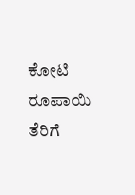ಕೋಟಿ ರೂಪಾಯಿ ತೆರಿಗೆ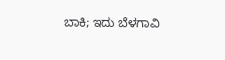ಬಾಕಿ; ಇದು ಬೆಳಗಾವಿ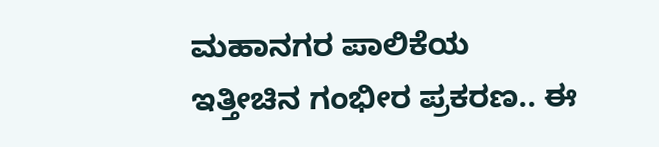ಮಹಾನಗರ ಪಾಲಿಕೆಯ ಇತ್ತೀಚಿನ ಗಂಭೀರ ಪ್ರಕರಣ.. ಈ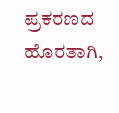ಪ್ರಕರಣದ ಹೊರತಾಗಿ,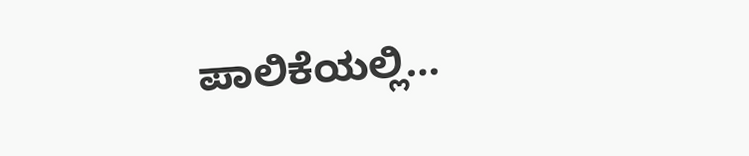ಪಾಲಿಕೆಯಲ್ಲಿ…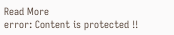Read More
error: Content is protected !!